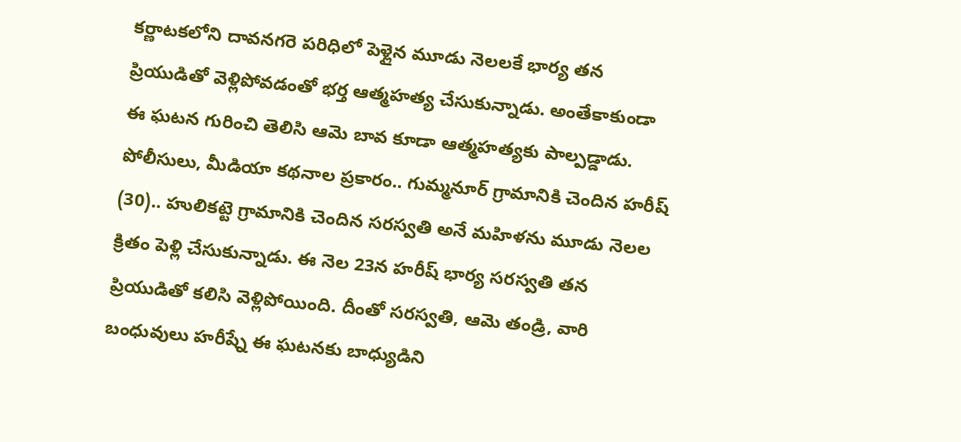కర్ణాటకలోని దావనగరె పరిధిలో పెళ్లైన మూడు నెలలకే భార్య తన ప్రియుడితో వెళ్లిపోవడంతో భర్త ఆత్మహత్య చేసుకున్నాడు. అంతేకాకుండా ఈ ఘటన గురించి తెలిసి ఆమె బావ కూడా ఆత్మహత్యకు పాల్పడ్డాడు. పోలీసులు, మీడియా కథనాల ప్రకారం.. గుమ్మనూర్ గ్రామానికి చెందిన హరీష్ (30).. హులికట్టె గ్రామానికి చెందిన సరస్వతి అనే మహిళను మూడు నెలల క్రితం పెళ్లి చేసుకున్నాడు. ఈ నెల 23న హరీష్ భార్య సరస్వతి తన ప్రియుడితో కలిసి వెళ్లిపోయింది. దీంతో సరస్వతి, ఆమె తండ్రి, వారి బంధువులు హరీష్నే ఈ ఘటనకు బాధ్యుడిని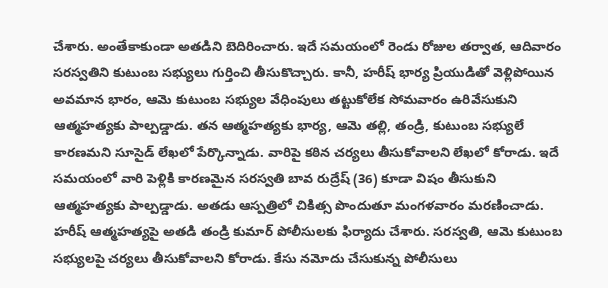చేశారు. అంతేకాకుండా అతడిని బెదిరించారు. ఇదే సమయంలో రెండు రోజుల తర్వాత, ఆదివారం సరస్వతిని కుటుంబ సభ్యులు గుర్తించి తీసుకొచ్చారు. కానీ, హరీష్ భార్య ప్రియుడితో వెళ్లిపోయిన అవమాన భారం, ఆమె కుటుంబ సభ్యుల వేధింపులు తట్టుకోలేక సోమవారం ఉరివేసుకుని ఆత్మహత్యకు పాల్పడ్డాడు. తన ఆత్మహత్యకు భార్య, ఆమె తల్లి, తండ్రి, కుటుంబ సభ్యులే కారణమని సూసైడ్ లేఖలో పేర్కొన్నాడు. వారిపై కఠిన చర్యలు తీసుకోవాలని లేఖలో కోరాడు. ఇదే సమయంలో వారి పెళ్లికి కారణమైన సరస్వతి బావ రుద్రేష్ (36) కూడా విషం తీసుకుని ఆత్మహత్యకు పాల్పడ్డాడు. అతడు ఆస్పత్రిలో చికిత్స పొందుతూ మంగళవారం మరణించాడు. హరీష్ ఆత్మహత్యపై అతడి తండ్రి కుమార్ పోలీసులకు ఫిర్యాదు చేశారు. సరస్వతి, ఆమె కుటుంబ సభ్యులపై చర్యలు తీసుకోవాలని కోరాడు. కేసు నమోదు చేసుకున్న పోలీసులు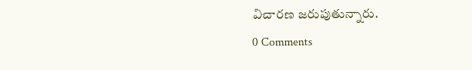విచారణ జరుపుతున్నారు.
0 Comments